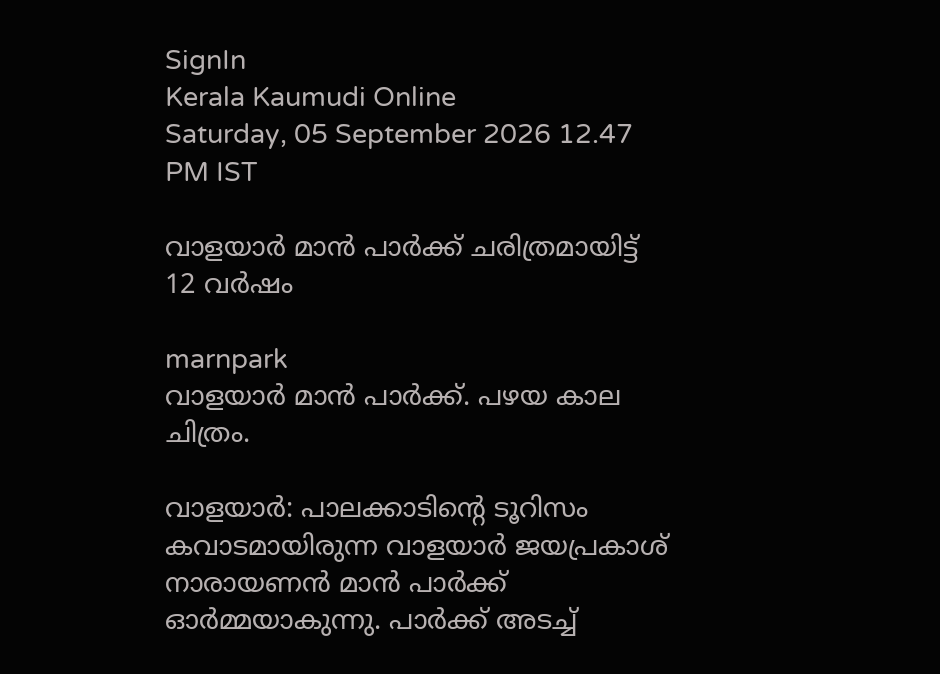SignIn
Kerala Kaumudi Online
Saturday, 05 September 2026 12.47 PM IST

വാളയാർ മാൻ പാർക്ക് ചരിത്രമായിട്ട് 12 വർഷം

marnpark
വാളയാർ മാൻ പാർക്ക്. പഴയ കാല ചിത്രം.

വാളയാർ: പാലക്കാടിന്റെ ടൂറിസം കവാടമായിരുന്ന വാളയാർ ജയപ്രകാശ് നാരായണൻ മാൻ പാർക്ക് ഓർമ്മയാകുന്നു. പാർക്ക് അടച്ച്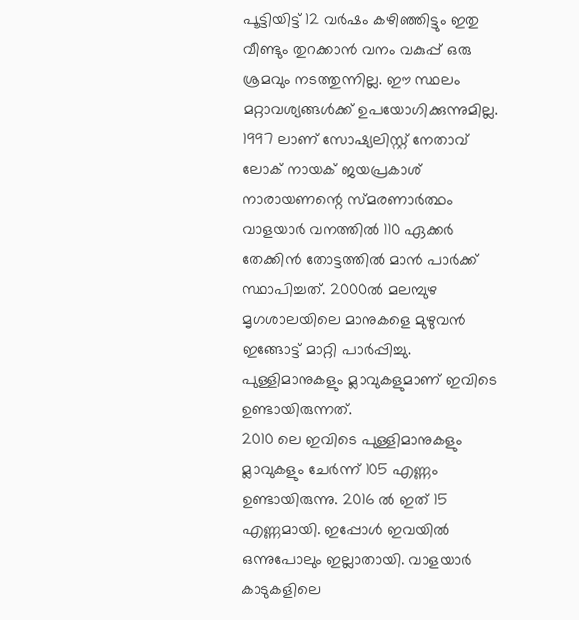പൂട്ടിയിട്ട് 12 വർഷം കഴിഞ്ഞിട്ടും ഇതു വീണ്ടും തുറക്കാൻ വനം വകുപ്പ് ഒരു ശ്രമവും നടത്തുന്നില്ല. ഈ സ്ഥലം മറ്റാവശ്യങ്ങൾക്ക് ഉപയോഗിക്കുന്നുമില്ല. 1997 ലാണ് സോഷ്യലിസ്റ്റ് നേതാവ് ലോക് നായക് ജയപ്രകാശ് നാരായണന്റെ സ്മരണാർത്ഥം വാളയാർ വനത്തിൽ 110 ഏക്കർ തേക്കിൻ തോട്ടത്തിൽ മാൻ പാർക്ക് സ്ഥാപിച്ചത്. 2000ൽ മലമ്പുഴ മൃഗശാലയിലെ മാനുകളെ മുഴുവൻ ഇങ്ങോട്ട് മാറ്റി പാർപ്പിച്ചു. പുള്ളിമാനുകളും മ്ലാവുകളുമാണ് ഇവിടെ ഉണ്ടായിരുന്നത്.
2010 ലെ ഇവിടെ പുള്ളിമാനുകളും മ്ലാവുകളും ചേർന്ന് 105 എണ്ണം ഉണ്ടായിരുന്നു. 2016 ൽ ഇത് 15 എണ്ണമായി. ഇപ്പോൾ ഇവയിൽ ഒന്നുപോലും ഇല്ലാതായി. വാളയാർ കാടുകളിലെ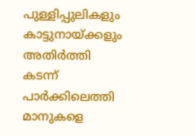പുള്ളിപ്പുലികളും കാട്ടുനായ്ക്കളും അതിർത്തി കടന്ന് പാർക്കിലെത്തി മാനുകളെ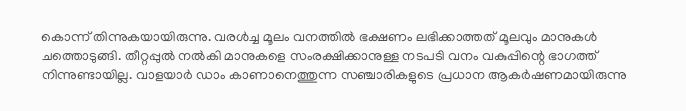കൊന്ന് തിന്നുകയായിരുന്നു. വരൾച്ച മൂലം വനത്തിൽ ഭക്ഷണം ലഭിക്കാത്തത് മൂലവും മാനുകൾ ചത്തൊടുങ്ങി. തീറ്റപ്പുൽ നൽകി മാനുകളെ സംരക്ഷിക്കാനുള്ള നടപടി വനം വകുപ്പിന്റെ ഭാഗത്ത് നിന്നുണ്ടായില്ല. വാളയാർ ഡാം കാണാനെത്തുന്ന സഞ്ചാരികളുടെ പ്രധാന ആകർഷണമായിരുന്നു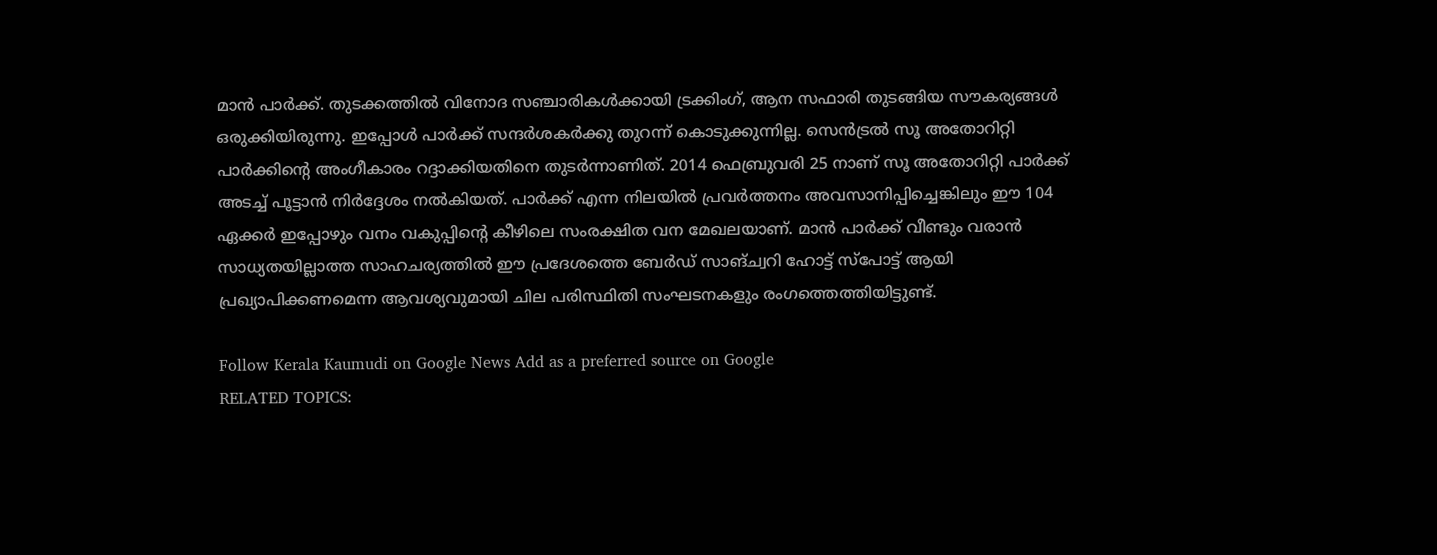മാൻ പാർക്ക്. തുടക്കത്തിൽ വിനോദ സഞ്ചാരികൾക്കായി ട്രക്കിംഗ്, ആന സഫാരി തുടങ്ങിയ സൗകര്യങ്ങൾ ഒരുക്കിയിരുന്നു. ഇപ്പോൾ പാർക്ക് സന്ദർശകർക്കു തുറന്ന് കൊടുക്കുന്നില്ല. സെൻട്രൽ സൂ അതോറിറ്റി പാർക്കിന്റെ അംഗീകാരം റദ്ദാക്കിയതിനെ തുടർന്നാണിത്. 2014 ഫെബ്രുവരി 25 നാണ് സൂ അതോറിറ്റി പാർക്ക് അടച്ച് പൂട്ടാൻ നിർദ്ദേശം നൽകിയത്. പാർക്ക് എന്ന നിലയിൽ പ്രവർത്തനം അവസാനിപ്പിച്ചെങ്കിലും ഈ 104 ഏക്കർ ഇപ്പോഴും വനം വകുപ്പിന്റെ കീഴിലെ സംരക്ഷിത വന മേഖലയാണ്. മാൻ പാർക്ക് വീണ്ടും വരാൻ സാധ്യതയില്ലാത്ത സാഹചര്യത്തിൽ ഈ പ്രദേശത്തെ ബേർഡ് സാങ്‌ച്വറി ഹോട്ട്‌ സ്‌പോട്ട് ആയി പ്രഖ്യാപിക്കണമെന്ന ആവശ്യവുമായി ചില പരിസ്ഥിതി സംഘടനകളും രംഗത്തെത്തിയിട്ടുണ്ട്.

Follow Kerala Kaumudi on Google News Add as a preferred source on Google
RELATED TOPICS: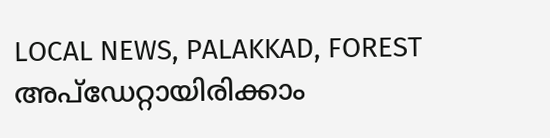LOCAL NEWS, PALAKKAD, FOREST
അപ്ഡേറ്റായിരിക്കാം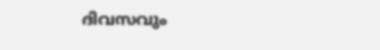ദിവസവും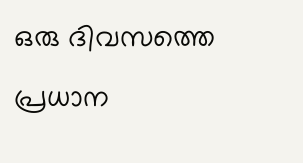ഒരു ദിവസത്തെ പ്രധാന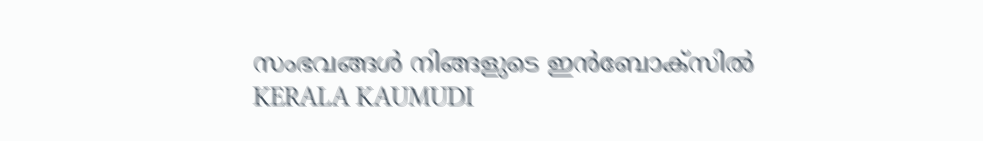സംഭവങ്ങൾ നിങ്ങളുടെ ഇൻബോക്സിൽ
KERALA KAUMUDI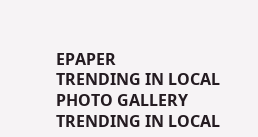EPAPER
TRENDING IN LOCAL
PHOTO GALLERY
TRENDING IN LOCAL